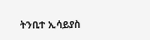ትንቢተ ኢሳይያስ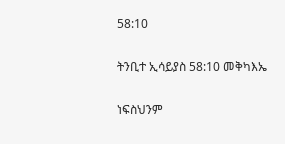58:10

ትንቢተ ኢሳይያስ 58:10 መቅካእኤ

ነፍስህንም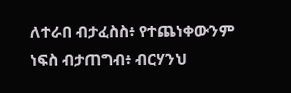ለተራበ ብታፈስስ፥ የተጨነቀውንም ነፍስ ብታጠግብ፥ ብርሃንህ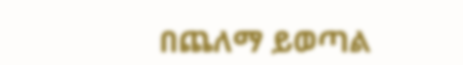በጨለማ ይወጣል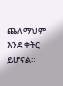ጨለማህም እንደ ቀትር ይሆናል።